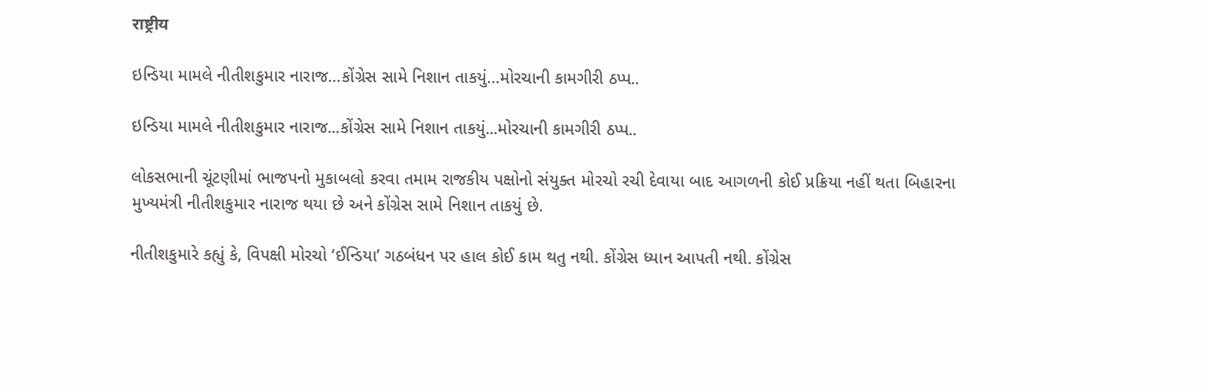राष्ट्रीय

ઇન્ડિયા મામલે નીતીશકુમાર નારાજ…કોંગ્રેસ સામે નિશાન તાકયું…મોરચાની કામગીરી ઠપ્પ..

ઇન્ડિયા મામલે નીતીશકુમાર નારાજ...કોંગ્રેસ સામે નિશાન તાકયું...મોરચાની કામગીરી ઠપ્પ..

લોકસભાની ચૂંટણીમાં ભાજપનો મુકાબલો કરવા તમામ રાજકીય પક્ષોનો સંયુક્ત મોરચો રચી દેવાયા બાદ આગળની કોઈ પ્રક્રિયા નહીં થતા બિહારના મુખ્યમંત્રી નીતીશકુમાર નારાજ થયા છે અને કોંગ્રેસ સામે નિશાન તાકયું છે.

નીતીશકુમારે કહ્યું કે, વિપક્ષી મોરચો ‘ઈન્ડિયા’ ગઠબંધન પર હાલ કોઈ કામ થતુ નથી. કોંગ્રેસ ધ્યાન આપતી નથી. કોંગ્રેસ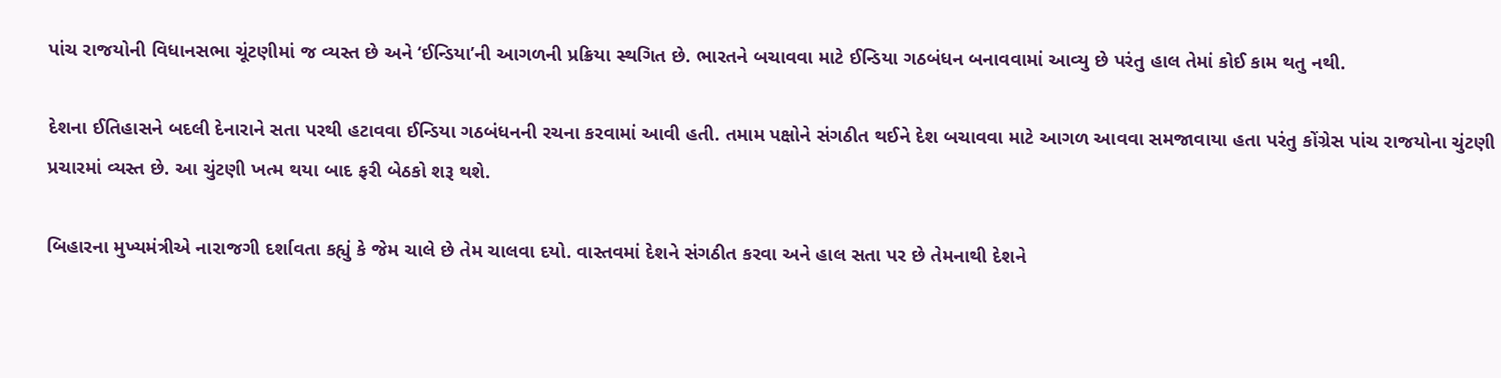પાંચ રાજયોની વિધાનસભા ચૂંટણીમાં જ વ્યસ્ત છે અને ‘ઈન્ડિયા’ની આગળની પ્રક્રિયા સ્થગિત છે. ભારતને બચાવવા માટે ઈન્ડિયા ગઠબંધન બનાવવામાં આવ્યુ છે પરંતુ હાલ તેમાં કોઈ કામ થતુ નથી.

દેશના ઈતિહાસને બદલી દેનારાને સતા પરથી હટાવવા ઈન્ડિયા ગઠબંધનની રચના કરવામાં આવી હતી. તમામ પક્ષોને સંગઠીત થઈને દેશ બચાવવા માટે આગળ આવવા સમજાવાયા હતા પરંતુ કોંગ્રેસ પાંચ રાજયોના ચુંટણી પ્રચારમાં વ્યસ્ત છે. આ ચુંટણી ખત્મ થયા બાદ ફરી બેઠકો શરૂ થશે.

બિહારના મુખ્યમંત્રીએ નારાજગી દર્શાવતા કહ્યું કે જેમ ચાલે છે તેમ ચાલવા દયો. વાસ્તવમાં દેશને સંગઠીત કરવા અને હાલ સતા પર છે તેમનાથી દેશને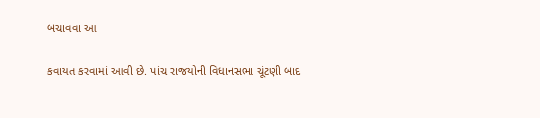બચાવવા આ

કવાયત કરવામાં આવી છે. પાંચ રાજયોની વિધાનસભા ચૂંટણી બાદ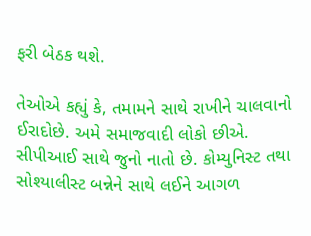ફરી બેઠક થશે.

તેઓએ કહ્યું કે, તમામને સાથે રાખીને ચાલવાનો ઈરાદોછે. અમે સમાજવાદી લોકો છીએ. સીપીઆઈ સાથે જુનો નાતો છે. કોમ્યુનિસ્ટ તથા સોશ્યાલીસ્ટ બન્નેને સાથે લઈને આગળ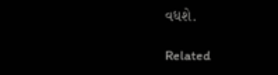વધશે.

Related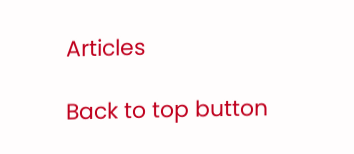Articles

Back to top button